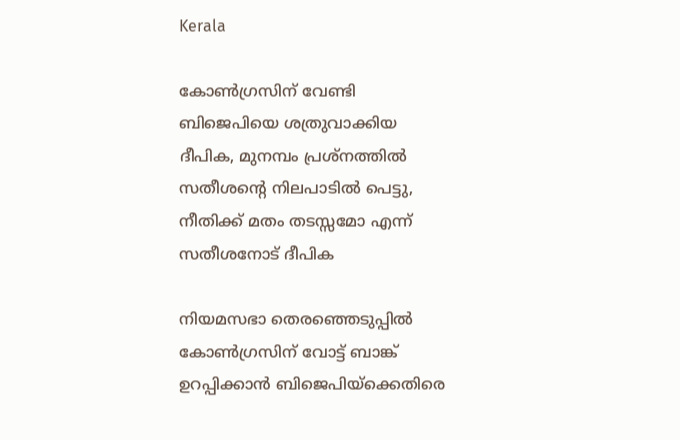Kerala

കോണ്‍ഗ്രസിന് വേണ്ടി ബിജെപിയെ ശത്രുവാക്കിയ ദീപിക, മുനമ്പം പ്രശ്നത്തില്‍ സതീശന്റെ നിലപാടില്‍ പെട്ടു, നീതിക്ക് മതം തടസ്സമോ എന്ന് സതീശനോട് ദീപിക

നിയമസഭാ തെരഞ്ഞെടുപ്പില്‍ കോണ്‍ഗ്രസിന് വോട്ട് ബാങ്ക് ഉറപ്പിക്കാന്‍ ബിജെപിയ്ക്കെതിരെ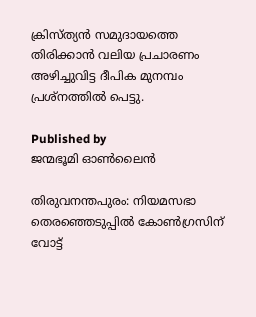ക്രിസ്ത്യന്‍ സമുദായത്തെ തിരിക്കാന്‍ വലിയ പ്രചാരണം അഴിച്ചുവിട്ട ദീപിക മുനമ്പം പ്രശ്നത്തില്‍ പെട്ടു.

Published by
ജന്മഭൂമി ഓണ്‍ലൈന്‍

തിരുവനന്തപുരം: നിയമസഭാ തെരഞ്ഞെടുപ്പില്‍ കോണ്‍ഗ്രസിന് വോട്ട്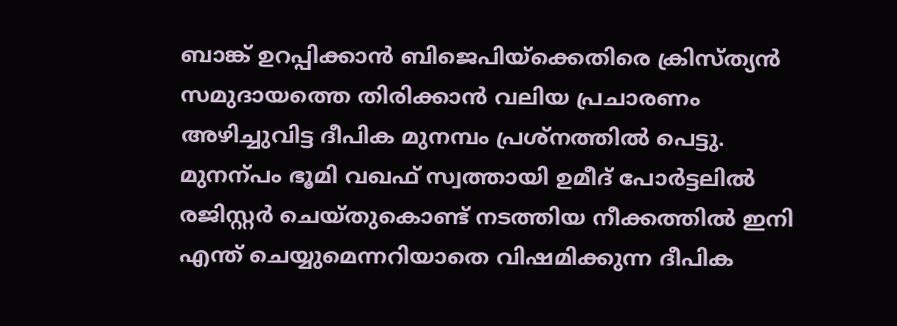ബാങ്ക് ഉറപ്പിക്കാന്‍ ബിജെപിയ്‌ക്കെതിരെ ക്രിസ്ത്യന്‍ സമുദായത്തെ തിരിക്കാന്‍ വലിയ പ്രചാരണം അഴിച്ചുവിട്ട ദീപിക മുനമ്പം പ്രശ്നത്തില്‍ പെട്ടു. മുനന്പം ഭൂമി വഖഫ് സ്വത്തായി ഉമീദ് പോർട്ടലിൽ രജിസ്റ്റർ ചെയ്തുകൊണ്ട് നടത്തിയ നീക്കത്തില്‍ ഇനി എന്ത് ചെയ്യുമെന്നറിയാതെ വിഷമിക്കുന്ന ദീപിക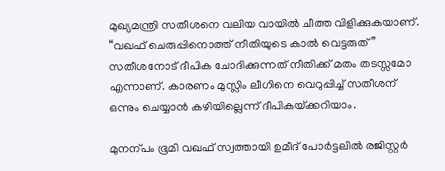മുഖ്യമന്ത്രി സതീശനെ വലിയ വായില്‍ ചീത്ത വിളിക്കുകയാണ്. “വഖഫ് ചെരുപ്പിനൊത്ത് നീതിയുടെ കാൽ വെട്ടരുത്” സതീശനോട് ദീപിക ചോദിക്കുന്നത് നീതിക്ക് മതം തടസ്സമോ എന്നാണ്. കാരണം മുസ്ലിം ലീഗിനെ വെറുപ്പിച്ച് സതീശന് ഒന്നും ചെയ്യാന്‍ കഴിയില്ലെന്ന് ദീപികയ്‌ക്കറിയാം.

മുനന്പം ഭൂമി വഖഫ് സ്വത്തായി ഉമീദ് പോർട്ടലിൽ രജിസ്റ്റർ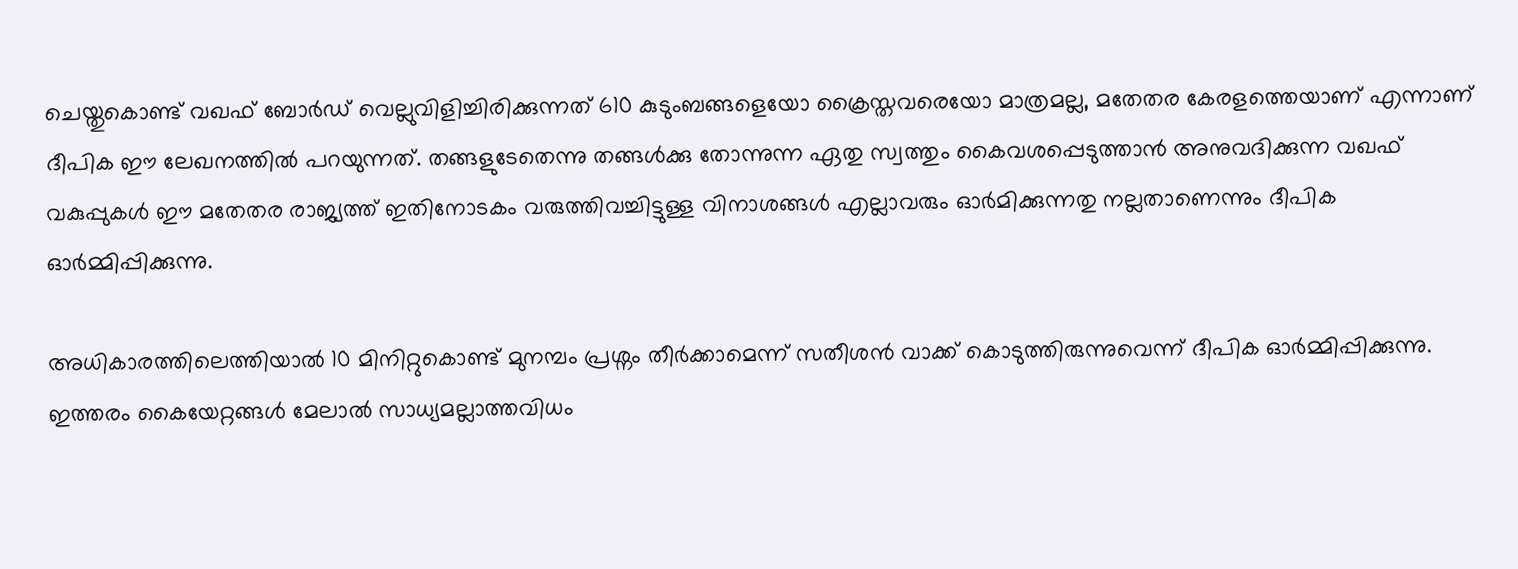ചെയ്തുകൊണ്ട് വഖഫ് ബോർഡ് വെല്ലുവിളിച്ചിരിക്കുന്നത് 610 കുടുംബങ്ങളെയോ ക്രൈസ്തവരെയോ മാത്രമല്ല, മതേതര കേരളത്തെയാണ് എന്നാണ് ദീപിക ഈ ലേഖനത്തില്‍ പറയുന്നത്. തങ്ങളുടേതെന്നു തങ്ങൾക്കു തോന്നുന്ന ഏതു സ്വത്തും കൈവശപ്പെടുത്താൻ അനുവദിക്കുന്ന വഖഫ് വകുപ്പുകൾ ഈ മതേതര രാജ്യത്ത് ഇതിനോടകം വരുത്തിവച്ചിട്ടുള്ള വിനാശങ്ങൾ എല്ലാവരും ഓർമിക്കുന്നതു നല്ലതാണെന്നും ദീപിക ഓര്‍മ്മിപ്പിക്കുന്നു.

അധികാരത്തിലെത്തിയാൽ 10 മിനിറ്റുകൊണ്ട് മുനമ്പം പ്രശ്നം തീർക്കാമെന്ന് സതീശന്‍ വാക്ക് കൊടുത്തിരുന്നുവെന്ന് ദീപിക ഓര്‍മ്മിപ്പിക്കുന്നു. ഇത്തരം കൈയേറ്റങ്ങൾ മേലാൽ സാധ്യമല്ലാത്തവിധം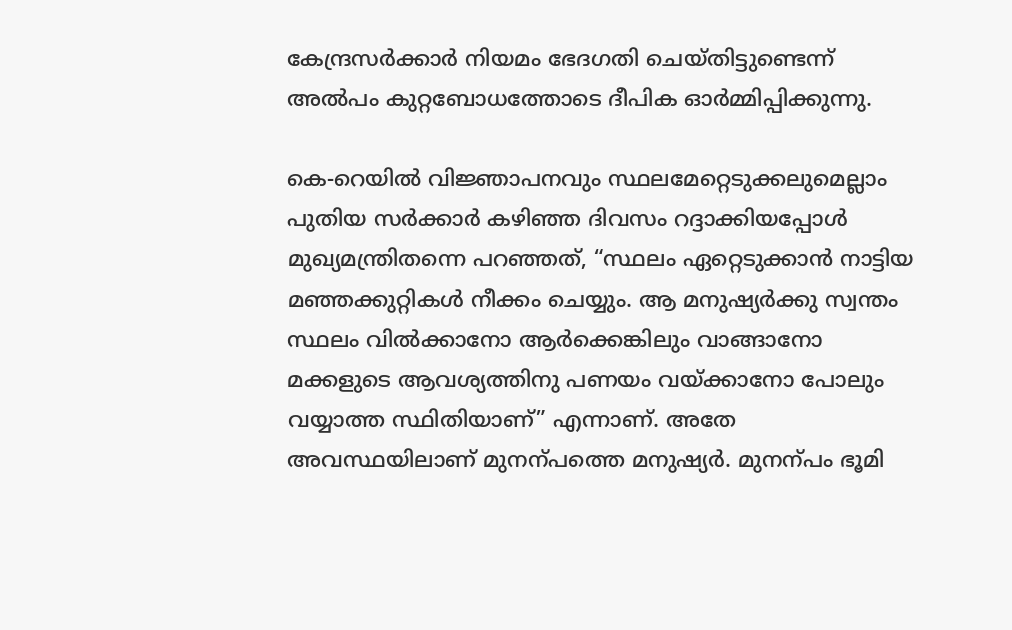കേന്ദ്രസർക്കാർ നിയമം ഭേദഗതി ചെയ്തിട്ടുണ്ടെന്ന് അല്‍പം കുറ്റബോധത്തോടെ ദീപിക ഓര്‍മ്മിപ്പിക്കുന്നു.

കെ-റെയിൽ വിജ്ഞാപനവും സ്ഥലമേറ്റെടുക്കലുമെല്ലാം പുതിയ സർക്കാർ കഴിഞ്ഞ ദിവസം റദ്ദാക്കിയപ്പോൾ മുഖ്യമന്ത്രിതന്നെ പറഞ്ഞത്, “സ്ഥലം ഏറ്റെടുക്കാൻ നാട്ടിയ മഞ്ഞക്കുറ്റികൾ നീക്കം ചെയ്യും. ആ മനുഷ്യർക്കു സ്വന്തം സ്ഥലം വിൽക്കാനോ ആർക്കെങ്കിലും വാങ്ങാനോ മക്കളുടെ ആവശ്യത്തിനു പണയം വയ്‌ക്കാനോ പോലും വയ്യാത്ത സ്ഥിതിയാണ്” എന്നാണ്. അതേ അവസ്ഥയിലാണ് മുനന്പത്തെ മനുഷ്യർ. മുനന്പം ഭൂമി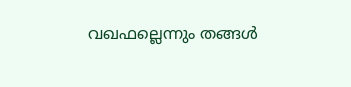വഖഫല്ലെന്നും തങ്ങൾ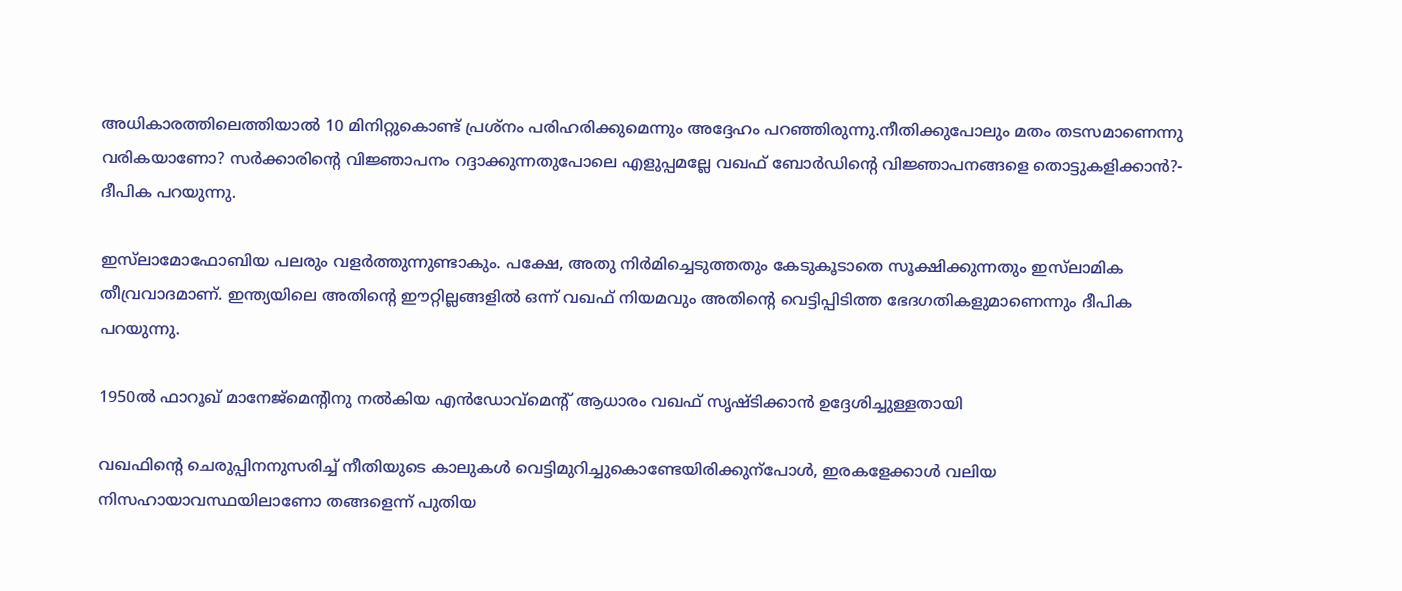അധികാരത്തിലെത്തിയാൽ 10 മിനിറ്റുകൊണ്ട് പ്രശ്നം പരിഹരിക്കുമെന്നും അദ്ദേഹം പറഞ്ഞിരുന്നു.നീതിക്കുപോലും മതം തടസമാണെന്നു വരികയാണോ? സർക്കാരിന്റെ വിജ്ഞാപനം റദ്ദാക്കുന്നതുപോലെ എളുപ്പമല്ലേ വഖഫ് ബോർഡിന്റെ വിജ്ഞാപനങ്ങളെ തൊട്ടുകളിക്കാൻ?- ദീപിക പറയുന്നു.

ഇസ്‌ലാമോഫോബിയ പലരും വളർത്തുന്നുണ്ടാകും. പക്ഷേ, അതു നിർമിച്ചെടുത്തതും കേടുകൂടാതെ സൂക്ഷിക്കുന്നതും ഇസ്‌ലാമിക തീവ്രവാദമാണ്. ഇന്ത്യയിലെ അതിന്റെ ഈറ്റില്ലങ്ങളിൽ ഒന്ന് വഖഫ് നിയമവും അതിന്റെ വെട്ടിപ്പിടിത്ത ഭേദഗതികളുമാണെന്നും ദീപിക പറയുന്നു.

1950ൽ ഫാറൂഖ് മാനേജ്മെന്‍റിനു നൽകിയ എൻഡോവ്മെന്‍റ് ആധാരം വഖഫ് സൃഷ്‌ടിക്കാൻ ഉദ്ദേശിച്ചുള്ളതായി

വഖഫിന്റെ ചെരുപ്പിനനുസരിച്ച് നീതിയുടെ കാലുകൾ വെട്ടിമുറിച്ചുകൊണ്ടേയിരിക്കുന്പോൾ, ഇരകളേക്കാൾ വലിയ നിസഹായാവസ്ഥയിലാണോ തങ്ങളെന്ന് പുതിയ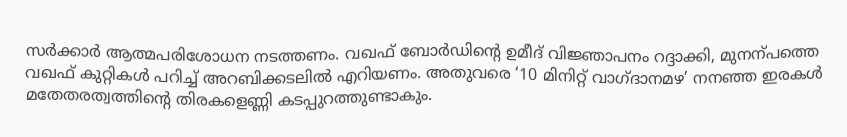സർക്കാർ ആത്മപരിശോധന നടത്തണം. വഖഫ് ബോർഡിന്റെ ഉമീദ് വിജ്ഞാപനം റദ്ദാക്കി, മുനന്പത്തെ വഖഫ് കുറ്റികൾ പറിച്ച് അറബിക്കടലിൽ എറിയണം. അതുവരെ ‘10 മിനിറ്റ്‌ വാഗ്ദാനമഴ’ നനഞ്ഞ ഇരകൾ മതേതരത്വത്തിന്റെ തിരകളെണ്ണി കടപ്പുറത്തുണ്ടാകും.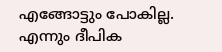എങ്ങോട്ടും പോകില്ല. എന്നും ദീപിക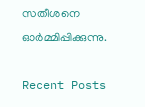സതീശനെ ഓര്‍മ്മിപ്പിക്കുന്നു.

Recent Posts